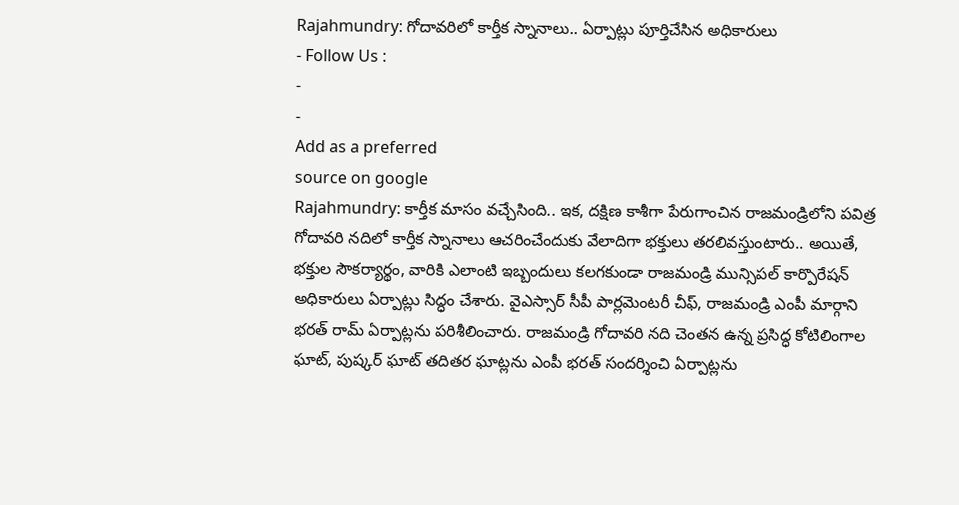Rajahmundry: గోదావరిలో కార్తీక స్నానాలు.. ఏర్పాట్లు పూర్తిచేసిన అధికారులు
- Follow Us :
-
-
Add as a preferred
source on google
Rajahmundry: కార్తీక మాసం వచ్చేసింది.. ఇక, దక్షిణ కాశీగా పేరుగాంచిన రాజమండ్రిలోని పవిత్ర గోదావరి నదిలో కార్తీక స్నానాలు ఆచరించేందుకు వేలాదిగా భక్తులు తరలివస్తుంటారు.. అయితే, భక్తుల సౌకర్యార్థం, వారికి ఎలాంటి ఇబ్బందులు కలగకుండా రాజమండ్రి మున్సిపల్ కార్పొరేషన్ అధికారులు ఏర్పాట్లు సిద్ధం చేశారు. వైఎస్సార్ సీపీ పార్లమెంటరీ చీఫ్, రాజమండ్రి ఎంపీ మార్గాని భరత్ రామ్ ఏర్పాట్లను పరిశీలించారు. రాజమండ్రి గోదావరి నది చెంతన ఉన్న ప్రసిద్ధ కోటిలింగాల ఘాట్, పుష్కర్ ఘాట్ తదితర ఘాట్లను ఎంపీ భరత్ సందర్శించి ఏర్పాట్లను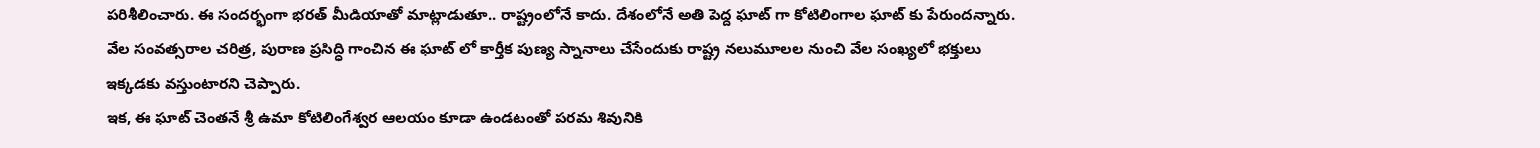పరిశీలించారు. ఈ సందర్భంగా భరత్ మీడియాతో మాట్లాడుతూ.. రాష్ట్రంలోనే కాదు. దేశంలోనే అతి పెద్ద ఘాట్ గా కోటిలింగాల ఘాట్ కు పేరుందన్నారు. వేల సంవత్సరాల చరిత్ర, పురాణ ప్రసిద్ధి గాంచిన ఈ ఘాట్ లో కార్తీక పుణ్య స్నానాలు చేసేందుకు రాష్ట్ర నలుమూలల నుంచి వేల సంఖ్యలో భక్తులు ఇక్కడకు వస్తుంటారని చెప్పారు.
ఇక, ఈ ఘాట్ చెంతనే శ్రీ ఉమా కోటిలింగేశ్వర ఆలయం కూడా ఉండటంతో పరమ శివునికి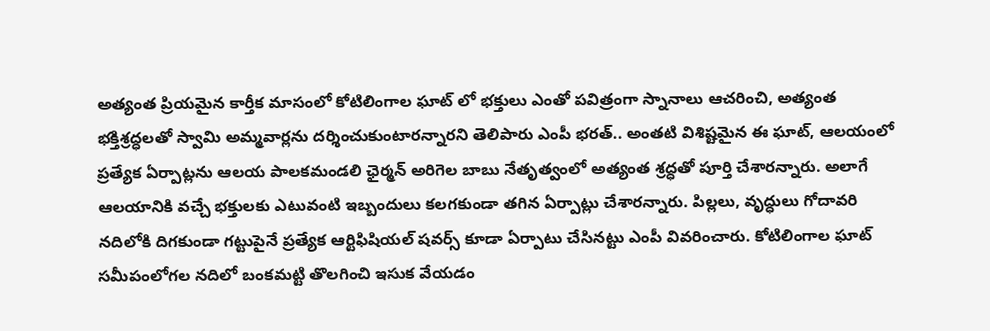అత్యంత ప్రియమైన కార్తీక మాసంలో కోటిలింగాల ఘాట్ లో భక్తులు ఎంతో పవిత్రంగా స్నానాలు ఆచరించి, అత్యంత భక్తిశ్రద్ధలతో స్వామి అమ్మవార్లను దర్శించుకుంటారన్నారని తెలిపారు ఎంపీ భరత్.. అంతటి విశిష్టమైన ఈ ఘాట్, ఆలయంలో ప్రత్యేక ఏర్పాట్లను ఆలయ పాలకమండలి ఛైర్మన్ అరిగెల బాబు నేతృత్వంలో అత్యంత శ్రద్ధతో పూర్తి చేశారన్నారు. అలాగే ఆలయానికి వచ్చే భక్తులకు ఎటువంటి ఇబ్బందులు కలగకుండా తగిన ఏర్పాట్లు చేశారన్నారు. పిల్లలు, వృద్ధులు గోదావరి నదిలోకి దిగకుండా గట్టుపైనే ప్రత్యేక ఆర్టిఫిషియల్ షవర్స్ కూడా ఏర్పాటు చేసినట్టు ఎంపీ వివరించారు. కోటిలింగాల ఘాట్ సమీపంలోగల నదిలో బంకమట్టి తొలగించి ఇసుక వేయడం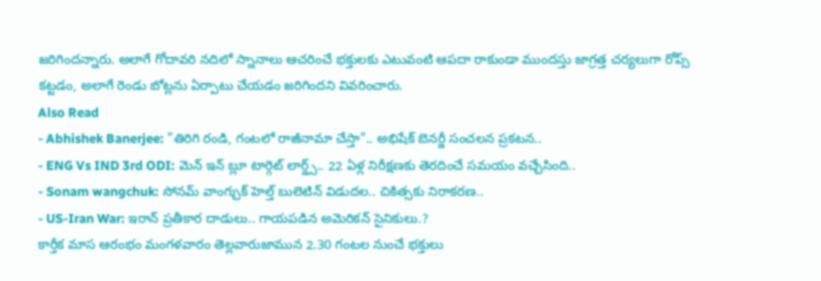జరిగిందన్నారు. అలాగే గోదావరి నదిలో స్నానాలు ఆచరించే భక్తులకు ఎటువంటి ఆపదా రాకుండా ముందస్తు జాగ్రత్త చర్యలుగా రోప్స్ కట్టడం, అలాగే రెండు బోట్లను ఏర్పాటు చేయడం జరిగిందని వివరించారు.
Also Read
- Abhishek Banerjee: "తిరిగి రండి, గంటలో రాజీనామా చేస్తా".. అభిషేక్ బెనర్జీ సంచలన ప్రకటన..
- ENG Vs IND 3rd ODI: మెన్ ఇన్ బ్లూ టార్గెట్ లార్డ్స్.. 22 ఏళ్ల నిరీక్షణకు తెరదించే సమయం వచ్చేసింది..
- Sonam wangchuk: సోనమ్ వాంగ్చుక్ హెల్త్ బులెటిన్ విడుదల.. చికిత్సకు నిరాకరణ..
- US-Iran War: ఇరాన్ ప్రతీకార దాడులు.. గాయపడిన అమెరికన్ సైనికులు.?
కార్తీక మాస ఆరంభం మంగళవారం తెల్లవారుజామున 2.30 గంటల నుంచే భక్తులు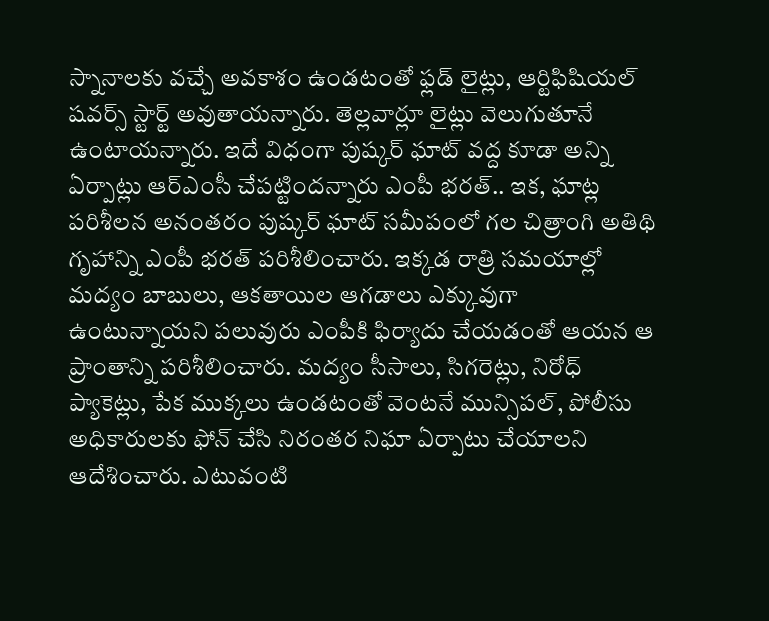స్నానాలకు వచ్చే అవకాశం ఉండటంతో ఫ్లడ్ లైట్లు, ఆర్టిఫిషియల్ షవర్స్ స్టార్ట్ అవుతాయన్నారు. తెల్లవార్లూ లైట్లు వెలుగుతూనే ఉంటాయన్నారు. ఇదే విధంగా పుష్కర్ ఘాట్ వద్ద కూడా అన్ని ఏర్పాట్లు ఆర్ఎంసీ చేపట్టిందన్నారు ఎంపీ భరత్.. ఇక, ఘాట్ల పరిశీలన అనంతరం పుష్కర్ ఘాట్ సమీపంలో గల చిత్రాంగి అతిథి గృహాన్ని ఎంపీ భరత్ పరిశీలించారు. ఇక్కడ రాత్రి సమయాల్లో మద్యం బాబులు, ఆకతాయిల ఆగడాలు ఎక్కువుగా ఉంటున్నాయని పలువురు ఎంపీకి ఫిర్యాదు చేయడంతో ఆయన ఆ ప్రాంతాన్ని పరిశీలించారు. మద్యం సీసాలు, సిగరెట్లు, నిరోధ్ ప్యాకెట్లు, పేక ముక్కలు ఉండటంతో వెంటనే మున్సిపల్, పోలీసు అధికారులకు ఫోన్ చేసి నిరంతర నిఘా ఏర్పాటు చేయాలని ఆదేశించారు. ఎటువంటి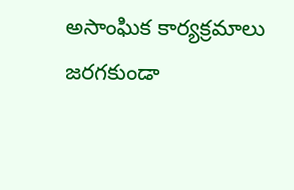అసాంఘిక కార్యక్రమాలు జరగకుండా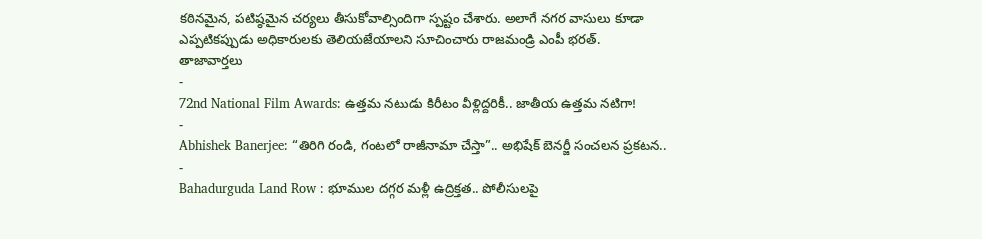కఠినమైన, పటిష్ఠమైన చర్యలు తీసుకోవాల్సిందిగా స్పష్టం చేశారు. అలాగే నగర వాసులు కూడా ఎప్పటికప్పుడు అధికారులకు తెలియజేయాలని సూచించారు రాజమండ్రి ఎంపీ భరత్.
తాజావార్తలు
-
72nd National Film Awards: ఉత్తమ నటుడు కిరీటం వీళ్లిద్దరికీ.. జాతీయ ఉత్తమ నటిగా!
-
Abhishek Banerjee: “తిరిగి రండి, గంటలో రాజీనామా చేస్తా”.. అభిషేక్ బెనర్జీ సంచలన ప్రకటన..
-
Bahadurguda Land Row : భూముల దగ్గర మళ్లీ ఉద్రిక్తత.. పోలీసులపై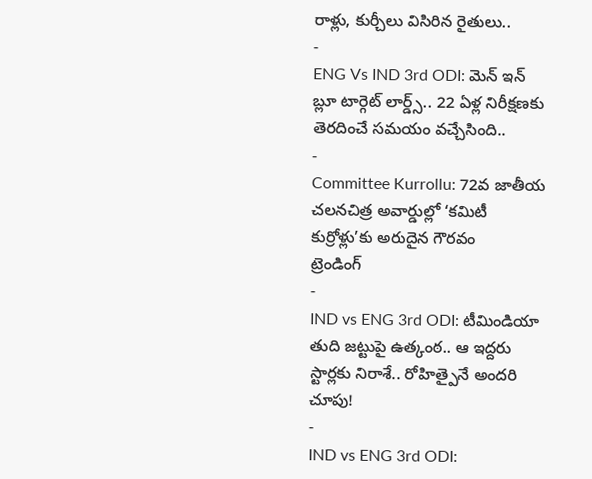రాళ్లు, కుర్చీలు విసిరిన రైతులు..
-
ENG Vs IND 3rd ODI: మెన్ ఇన్ బ్లూ టార్గెట్ లార్డ్స్.. 22 ఏళ్ల నిరీక్షణకు తెరదించే సమయం వచ్చేసింది..
-
Committee Kurrollu: 72వ జాతీయ చలనచిత్ర అవార్డుల్లో ‘కమిటీ కుర్రోళ్లు’కు అరుదైన గౌరవం
ట్రెండింగ్
-
IND vs ENG 3rd ODI: టీమిండియా తుది జట్టుపై ఉత్కంఠ.. ఆ ఇద్దరు స్టార్లకు నిరాశే.. రోహిత్పైనే అందరి చూపు!
-
IND vs ENG 3rd ODI: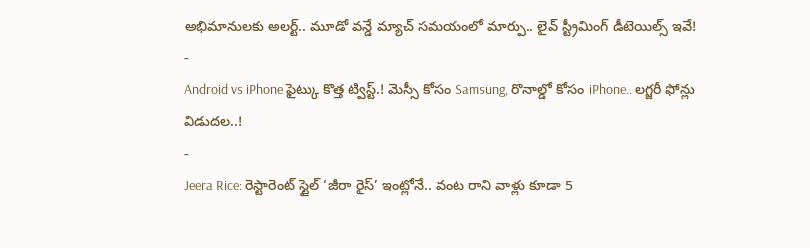అభిమానులకు అలర్ట్.. మూడో వన్డే మ్యాచ్ సమయంలో మార్పు.. లైవ్ స్ట్రీమింగ్ డీటెయిల్స్ ఇవే!
-
Android vs iPhone ఫైట్కు కొత్త ట్విస్ట్.! మెస్సీ కోసం Samsung, రొనాల్డో కోసం iPhone.. లగ్జరీ ఫోన్లు విడుదల..!
-
Jeera Rice: రెస్టారెంట్ స్టైల్ ‘జీరా రైస్’ ఇంట్లోనే.. వంట రాని వాళ్లు కూడా 5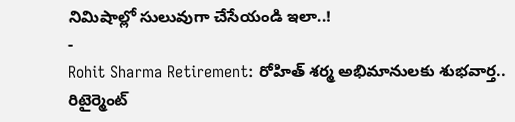నిమిషాల్లో సులువుగా చేసేయండి ఇలా..!
-
Rohit Sharma Retirement: రోహిత్ శర్మ అభిమానులకు శుభవార్త.. రిటైర్మెంట్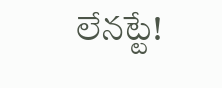లేనట్టే!